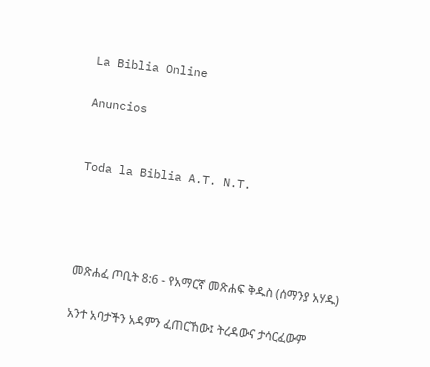La Biblia Online

Anuncios


Toda la Biblia A.T. N.T.




መጽሐፈ ጦቢት 8:6 - የአማርኛ መጽሐፍ ቅዱስ (ሰማንያ አሃዱ)

አንተ አባታችን አዳምን ፈጠርኸው፤ ትረዳውና ታሳርፈውም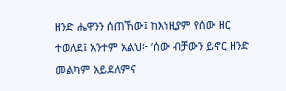ዘንድ ሔዋንን ሰጠኸው፤ ከእነዚያም የሰው ዘር ተወለደ፤ አንተም አልህ፦ ‘ሰው ብቻውን ይኖር ዘንድ መልካም አይደለምና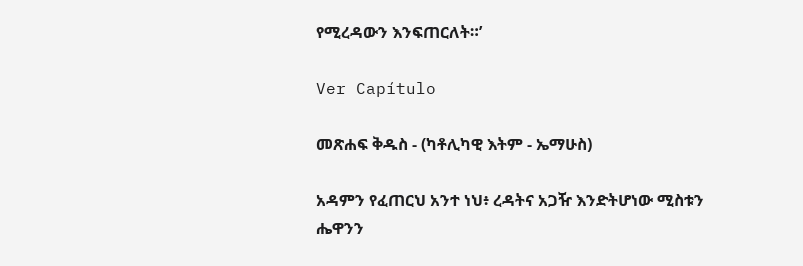የሚረዳውን እንፍጠርለት።’

Ver Capítulo

መጽሐፍ ቅዱስ - (ካቶሊካዊ እትም - ኤማሁስ)

አዳምን የፈጠርህ አንተ ነህ፥ ረዳትና አጋዥ እንድትሆነው ሚስቱን ሔዋንን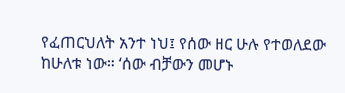የፈጠርህለት አንተ ነህ፤ የሰው ዘር ሁሉ የተወለደው ከሁለቱ ነው። ‘ሰው ብቻውን መሆኑ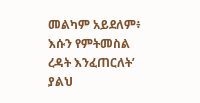መልካም አይደለም፥ እሱን የምትመስል ረዳት እንፈጠርለት’ ያልህ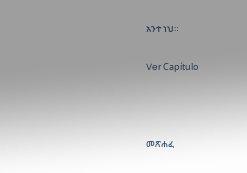አንተ ነህ።

Ver Capítulo



መጽሐፈ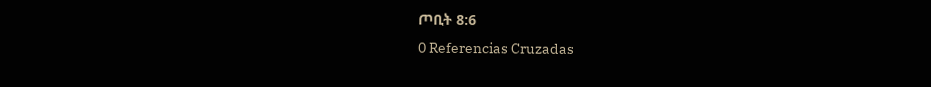ጦቢት 8:6
0 Referencias Cruzadas